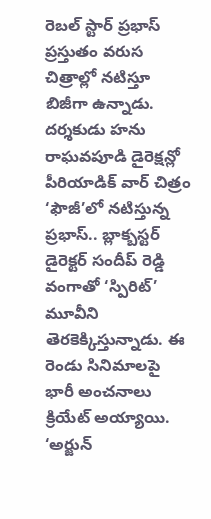రెబల్ స్టార్ ప్రభాస్ ప్రస్తుతం వరుస చిత్రాల్లో నటిస్తూ బిజీగా ఉన్నాడు. దర్శకుడు హను రాఘవపూడి డైరెక్షన్లో పీరియాడిక్ వార్ చిత్రం ‘ఫౌజీ’లో నటిస్తున్న ప్రభాస్.. బ్లాక్బస్టర్ డైరెక్టర్ సందీప్ రెడ్డి వంగాతో ‘స్పిరిట్’ మూవీని తెరకెక్కిస్తున్నాడు. ఈ రెండు సినిమాలపై భారీ అంచనాలు క్రియేట్ అయ్యాయి. ‘అర్జున్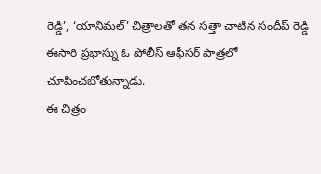రెడ్డి’, ‘యానిమల్’ చిత్రాలతో తన సత్తా చాటిన సందీప్ రెడ్డి ఈసారి ప్రభాస్ను ఓ పోలీస్ ఆఫీసర్ పాత్రలో చూపించబోతున్నాడు.
ఈ చిత్రం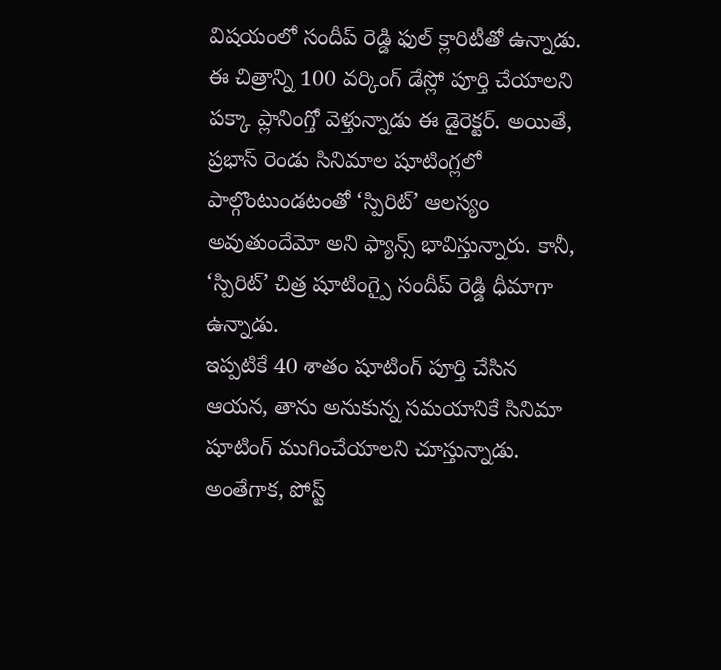విషయంలో సందీప్ రెడ్డి ఫుల్ క్లారిటీతో ఉన్నాడు. ఈ చిత్రాన్ని 100 వర్కింగ్ డేస్లో పూర్తి చేయాలని పక్కా ప్లానింగ్తో వెళ్తున్నాడు ఈ డైరెక్టర్. అయితే, ప్రభాస్ రెండు సినిమాల షూటింగ్లలో పాల్గొంటుండటంతో ‘స్పిరిట్’ ఆలస్యం అవుతుందేమో అని ఫ్యాన్స్ భావిస్తున్నారు. కానీ, ‘స్పిరిట్’ చిత్ర షూటింగ్పై సందీప్ రెడ్డి ధీమాగా ఉన్నాడు.
ఇప్పటికే 40 శాతం షూటింగ్ పూర్తి చేసిన ఆయన, తాను అనుకున్న సమయానికే సినిమా షూటింగ్ ముగించేయాలని చూస్తున్నాడు. అంతేగాక, పోస్ట్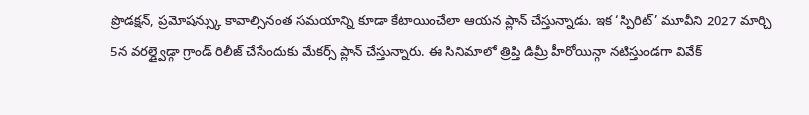ప్రొడక్షన్, ప్రమోషన్స్కు కావాల్సినంత సమయాన్ని కూడా కేటాయించేలా ఆయన ప్లాన్ చేస్తున్నాడు. ఇక ‘స్పిరిట్’ మూవీని 2027 మార్చి 5న వరల్డ్వైడ్గా గ్రాండ్ రిలీజ్ చేసేందుకు మేకర్స్ ప్లాన్ చేస్తున్నారు. ఈ సినిమాలో త్రిప్తి డిమ్రీ హీరోయిన్గా నటిస్తుండగా వివేక్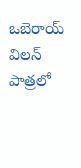ఒబెరాయ్ విలన్ పాత్రలో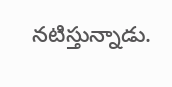నటిస్తున్నాడు.